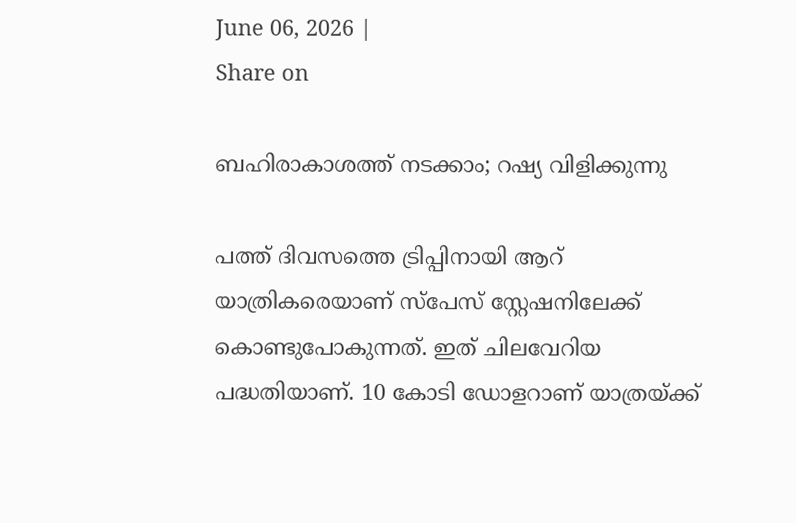June 06, 2026 |
Share on

ബഹിരാകാശത്ത് നടക്കാം; റഷ്യ വിളിക്കുന്നു

പത്ത് ദിവസത്തെ ട്രിപ്പിനായി ആറ് യാത്രികരെയാണ് സ്പേസ് സ്റ്റേഷനിലേക്ക് കൊണ്ടുപോകുന്നത്. ഇത് ചിലവേറിയ പദ്ധതിയാണ്. 10 കോടി ഡോളറാണ് യാത്രയ്ക്ക്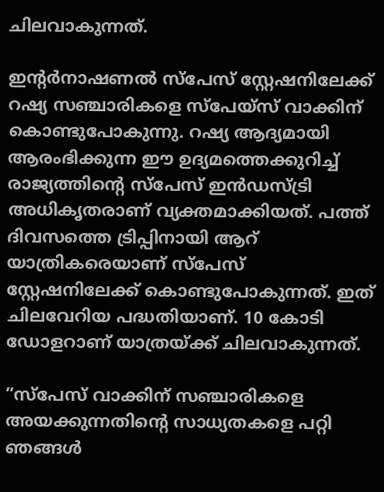ചിലവാകുന്നത്.

ഇന്റര്‍നാഷണല്‍ സ്പേസ് സ്റ്റേഷനിലേക്ക് റഷ്യ സഞ്ചാരികളെ സ്പേയ്സ് വാക്കിന് കൊണ്ടുപോകുന്നു. റഷ്യ ആദ്യമായി ആരംഭിക്കുന്ന ഈ ഉദ്യമത്തെക്കുറിച്ച് രാജ്യത്തിന്റെ സ്പേസ് ഇന്‍ഡസ്ട്രി അധികൃതരാണ് വ്യക്തമാക്കിയത്. പത്ത് ദിവസത്തെ ട്രിപ്പിനായി ആറ് യാത്രികരെയാണ് സ്പേസ് സ്റ്റേഷനിലേക്ക് കൊണ്ടുപോകുന്നത്. ഇത് ചിലവേറിയ പദ്ധതിയാണ്. 10 കോടി ഡോളറാണ് യാത്രയ്ക്ക് ചിലവാകുന്നത്.

”സ്പേസ് വാക്കിന് സഞ്ചാരികളെ അയക്കുന്നതിന്റെ സാധ്യതകളെ പറ്റി ഞങ്ങള്‍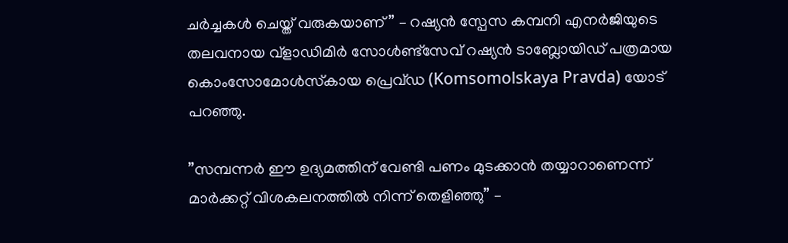ചര്‍ച്ചകള്‍ ചെയ്ത് വരുകയാണ്” – റഷ്യന്‍ സ്പേസ കമ്പനി എനര്‍ജിയുടെ തലവനായ വ്ളാഡിമിര്‍ സോള്‍ണ്ട്സേവ് റഷ്യന്‍ ടാബ്ലോയിഡ് പത്രമായ കൊംസോമോള്‍സ്‌കായ പ്രെവ്ഡ (Komsomolskaya Pravda) യോട് പറഞ്ഞു.

”സമ്പന്നര്‍ ഈ ഉദ്യമത്തിന് വേണ്ടി പണം മുടക്കാന്‍ തയ്യാറാണെന്ന് മാര്‍ക്കറ്റ് വിശകലനത്തില്‍ നിന്ന് തെളിഞ്ഞു” –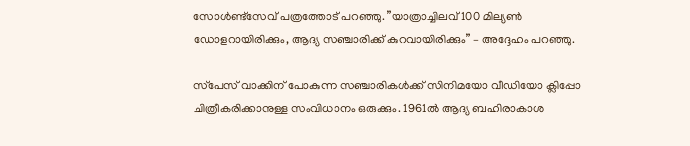സോള്‍ണ്ട്സേവ് പത്രത്തോട് പറഞ്ഞു. ”യാത്രാച്ചിലവ് 100 മില്യണ്‍ ഡോളറായിരിക്കും, ആദ്യ സഞ്ചാരിക്ക് കുറവായിരിക്കും” – അദ്ദേഹം പറഞ്ഞു.

സ്‌പേസ് വാക്കിന് പോകുന്ന സഞ്ചാരികള്‍ക്ക് സിനിമയോ വീഡിയോ ക്ലിപ്പോ ചിത്രീകരിക്കാനുള്ള സംവിധാനം ഒരുക്കും. 1961ല്‍ ആദ്യ ബഹിരാകാശ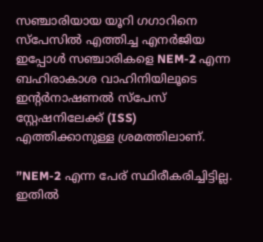സഞ്ചാരിയായ യൂറി ഗഗാറിനെ സ്‌പേസില്‍ എത്തിച്ച എനര്‍ജിയ ഇപ്പോള്‍ സഞ്ചാരികളെ NEM-2 എന്ന ബഹിരാകാശ വാഹിനിയിലൂടെ ഇന്റര്‍നാഷണല്‍ സ്‌പേസ് സ്റ്റേഷനിലേക്ക് (ISS) എത്തിക്കാനുള്ള ശ്രമത്തിലാണ്.

”NEM-2 എന്ന പേര് സ്ഥിരീകരിച്ചിട്ടില്ല. ഇതില്‍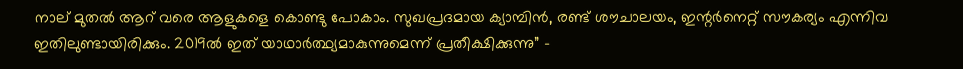നാല് മുതല്‍ ആറ് വരെ ആളുകളെ കൊണ്ടു പോകാം. സുഖപ്രദമായ ക്യാമ്പിന്‍, രണ്ട് ശൗചാലയം, ഇന്റര്‍നെറ്റ് സൗകര്യം എന്നിവ ഇതിലുണ്ടായിരിക്കും. 2019ല്‍ ഇത് യാഥാര്‍ത്ഥ്യമാകുന്നുമെന്ന് പ്രതീക്ഷിക്കുന്നു” –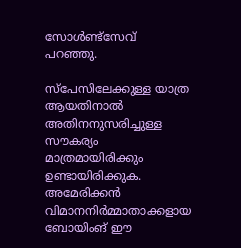സോള്‍ണ്ട്സേവ് പറഞ്ഞു.

സ്‌പേസിലേക്കുള്ള യാത്ര ആയതിനാല്‍ അതിനനുസരിച്ചുള്ള സൗകര്യം മാത്രമായിരിക്കും ഉണ്ടായിരിക്കുക. അമേരിക്കന്‍ വിമാനനിര്‍മ്മാതാക്കളായ ബോയിംങ് ഈ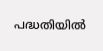പദ്ധതിയില്‍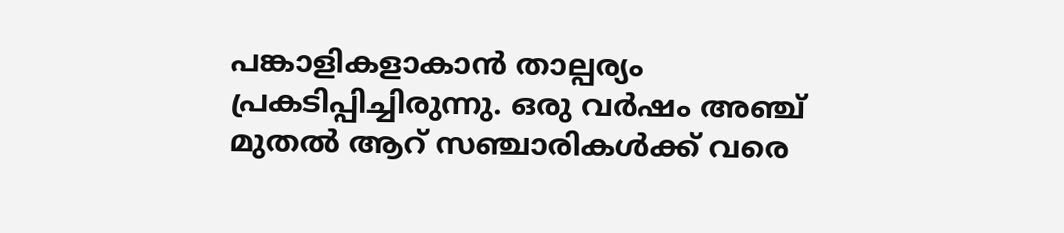പങ്കാളികളാകാന്‍ താല്പര്യം പ്രകടിപ്പിച്ചിരുന്നു. ഒരു വര്‍ഷം അഞ്ച് മുതല്‍ ആറ് സഞ്ചാരികള്‍ക്ക് വരെ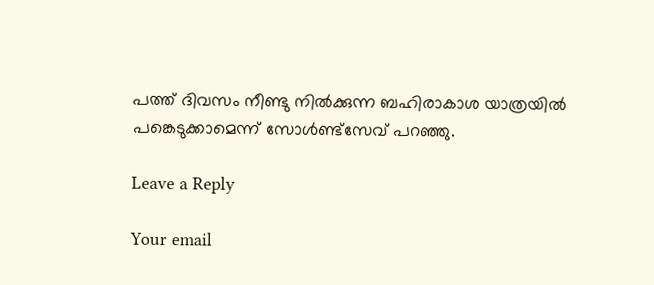പത്ത് ദിവസം നീണ്ടു നില്‍ക്കുന്ന ബഹിരാകാശ യാത്രയില്‍ പങ്കെടുക്കാമെന്ന് സോള്‍ണ്ട്സേവ് പറഞ്ഞു.

Leave a Reply

Your email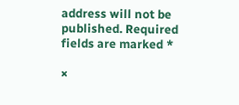address will not be published. Required fields are marked *

×